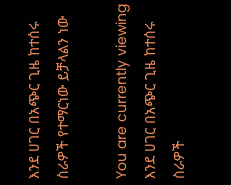እንደ ሀገር በአጭር ጊዜ ከተሰሩ ስራዎች የተማርነው ይቻላልን ነው

You are currently viewing እንደ ሀገር በአጭር ጊዜ ከተሰሩ ስራዎች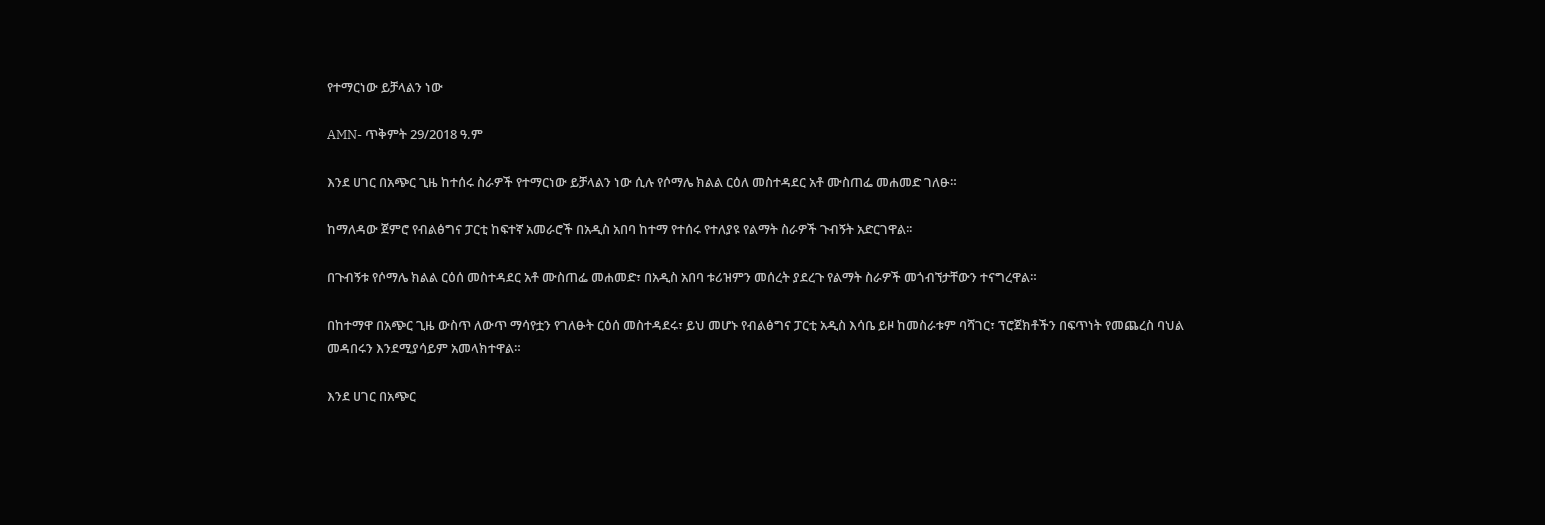የተማርነው ይቻላልን ነው

AMN- ጥቅምት 29/2018 ዓ.ም

እንደ ሀገር በአጭር ጊዜ ከተሰሩ ስራዎች የተማርነው ይቻላልን ነው ሲሉ የሶማሌ ክልል ርዕለ መስተዳደር አቶ ሙስጠፌ መሐመድ ገለፁ።

ከማለዳው ጀምሮ የብልፅግና ፓርቲ ከፍተኛ አመራሮች በአዲስ አበባ ከተማ የተሰሩ የተለያዩ የልማት ስራዎች ጉብኝት አድርገዋል፡፡

በጉብኝቱ የሶማሌ ክልል ርዕሰ መስተዳደር አቶ ሙስጠፌ መሐመድ፣ በአዲስ አበባ ቱሪዝምን መሰረት ያደረጉ የልማት ስራዎች መጎብኘታቸውን ተናግረዋል።

በከተማዋ በአጭር ጊዜ ውስጥ ለውጥ ማሳየቷን የገለፁት ርዕሰ መስተዳደሩ፣ ይህ መሆኑ የብልፅግና ፓርቲ አዲስ እሳቤ ይዞ ከመስራቱም ባሻገር፣ ፕሮጀክቶችን በፍጥነት የመጨረስ ባህል መዳበሩን እንደሚያሳይም አመላክተዋል።

እንደ ሀገር በአጭር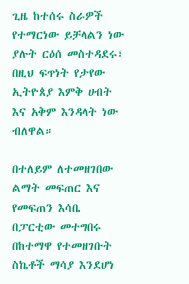ጊዜ ከተሰሩ ስራዎች የተማርነው ይቻላልን ነው ያሉት ርዕሰ መስተዳደሩ፣ በዚህ ፍጥነት የታየው ኢትዮጰያ እምቅ ሀብት እና አቅም እንዳላት ነው ብለዋል።

በተለይም ለተመዘገበው ልማት መፍጠር እና የመፍጠን እሳቤ በፓርቲው መተግበሩ በከተማዋ የተመዘገቡት ስኬቶች ማሳያ እንደሆነ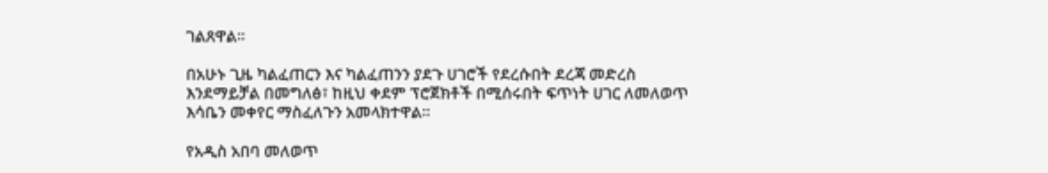ገልጸዋል።

በአሁኑ ጊዜ ካልፈጠርን እና ካልፈጠንን ያደጉ ሀገሮች የደረሱበት ደረጃ መድረስ እንደማይቻል በመግለፅ፣ ከዚህ ቀደም ፕሮጀክቶች በሚሰሩበት ፍጥነት ሀገር ለመለወጥ እሳቤን መቀየር ማስፈለጉን አመላክተዋል።

የአዲስ አበባ መለወጥ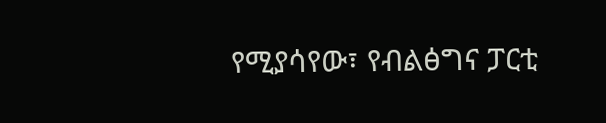የሚያሳየው፣ የብልፅግና ፓርቲ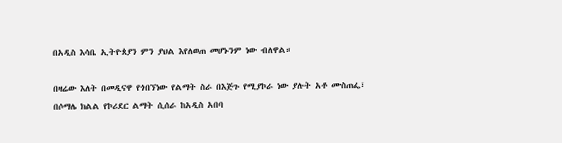በአዲስ እሳቤ ኢትዮጰያን ምን ያህል እየለወጠ መሆኑንም ነው ብለዋል።

በዛሬው እለት በመዲናዋ የጎበኘነው የልማት ስራ በእጅጉ የሚያኮራ ነው ያሉት አቶ ሙስጠፌ፣ በሶማሌ ክልል የኮሪደር ልማት ሲሰራ ከአዲስ አበባ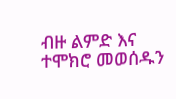ብዙ ልምድ እና ተሞክሮ መወሰዱን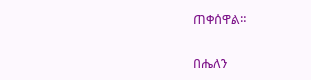ጠቀሰዋል።

በሔለን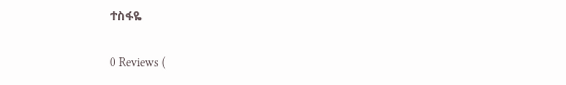ተስፋዬ

0 Reviews (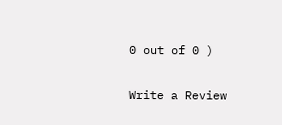0 out of 0 )

Write a Review